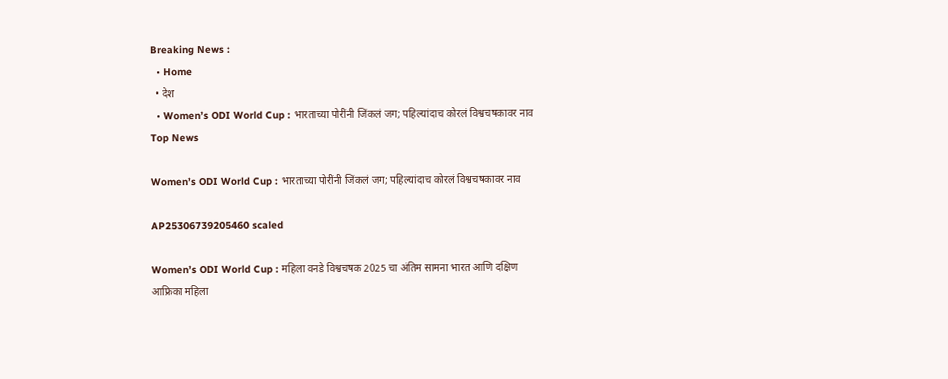Breaking News :
  • Home
  • देश
  • Women’s ODI World Cup : भारताच्या पोरींनी जिंकलं जग; पहिल्यांदाच कोरलं विश्वचषकावर नाव
Top News

Women’s ODI World Cup : भारताच्या पोरींनी जिंकलं जग; पहिल्यांदाच कोरलं विश्वचषकावर नाव

AP25306739205460 scaled

Women’s ODI World Cup : महिला वनडे विश्वचषक 2025 चा अंतिम सामना भारत आणि दक्षिण आफ्रिका महिला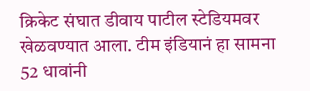क्रिकेट संघात डीवाय पाटील स्टेडियमवर खेळवण्यात आला. टीम इंडियानं हा सामना 52 धावांनी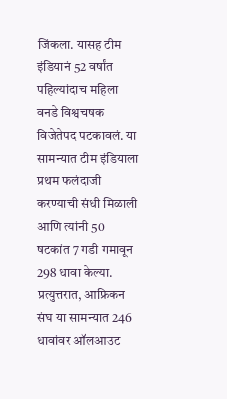जिंकला. यासह टीम इंडियानं 52 वर्षांत पहिल्यांदाच महिला वनडे विश्वचषक विजेतेपद पटकावलं. या सामन्यात टीम इंडियाला प्रथम फलंदाजी करण्याची संधी मिळाली आणि त्यांनी 50 षटकांत 7 गडी गमावून 298 धावा केल्या. प्रत्युत्तरात, आफ्रिकन संघ या सामन्यात 246 धावांवर ऑलआउट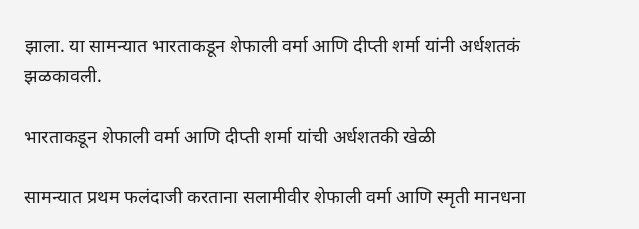झाला. या सामन्यात भारताकडून शेफाली वर्मा आणि दीप्ती शर्मा यांनी अर्धशतकं झळकावली.

भारताकडून शेफाली वर्मा आणि दीप्ती शर्मा यांची अर्धशतकी खेळी

सामन्यात प्रथम फलंदाजी करताना सलामीवीर शेफाली वर्मा आणि स्मृती मानधना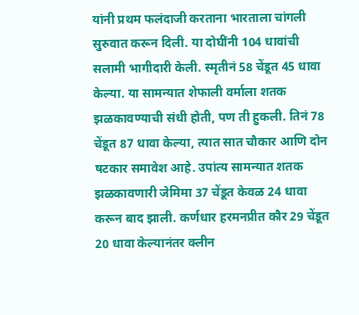यांनी प्रथम फलंदाजी करताना भारताला चांगली सुरुवात करून दिली. या दोघींनी 104 धावांची सलामी भागीदारी केली. स्मृतीनं 58 चेंडूत 45 धावा केल्या. या सामन्यात शेफाली वर्माला शतक झळकावण्याची संधी होती, पण ती हुकली. तिनं 78 चेंडूत 87 धावा केल्या, त्यात सात चौकार आणि दोन षटकार समावेश आहे. उपांत्य सामन्यात शतक झळकावणारी जेमिमा 37 चेंडूत केवळ 24 धावा करून बाद झाली. कर्णधार हरमनप्रीत कौर 29 चेंडूत 20 धावा केल्यानंतर क्लीन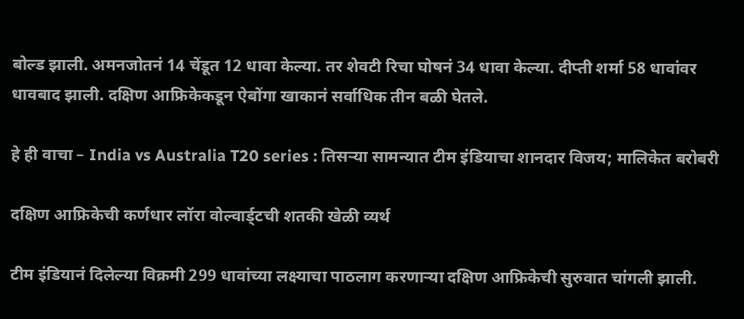बोल्ड झाली. अमनजोतनं 14 चेंडूत 12 धावा केल्या. तर शेवटी रिचा घोषनं 34 धावा केल्या. दीप्ती शर्मा 58 धावांवर धावबाद झाली. दक्षिण आफ्रिकेकडून ऐबोंगा खाकानं सर्वाधिक तीन बळी घेतले.

हे ही वाचा – India vs Australia T20 series : तिसऱ्या सामन्यात टीम इंडियाचा शानदार विजय; मालिकेत बरोबरी

दक्षिण आफ्रिकेची कर्णधार लॉरा वोल्वार्ड्टची शतकी खेळी व्यर्थ

टीम इंडियानं दिलेल्या विक्रमी 299 धावांच्या लक्ष्याचा पाठलाग करणाऱ्या दक्षिण आफ्रिकेची सुरुवात चांगली झाली.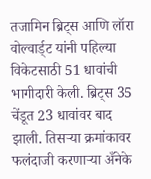तजामिन ब्रिट्स आणि लॉरा वोल्वार्ड्ट यांनी पहिल्या विकेटसाठी 51 धावांची भागीदारी केली. ब्रिट्स 35 चेंडूत 23 धावांवर बाद झाली. तिसऱ्या क्रमांकावर फलंदाजी करणाऱ्या अँनेके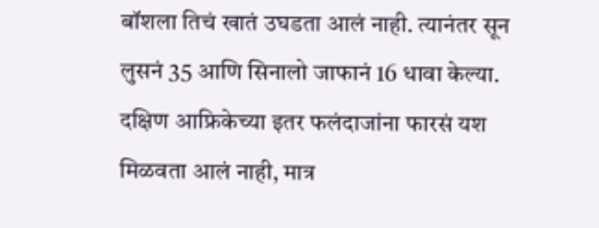बॉशला तिचं खातं उघडता आलं नाही. त्यानंतर सून लुसनं 35 आणि सिनालो जाफानं 16 धावा केल्या. दक्षिण आफ्रिकेच्या इतर फलंदाजांना फारसं यश मिळवता आलं नाही, मात्र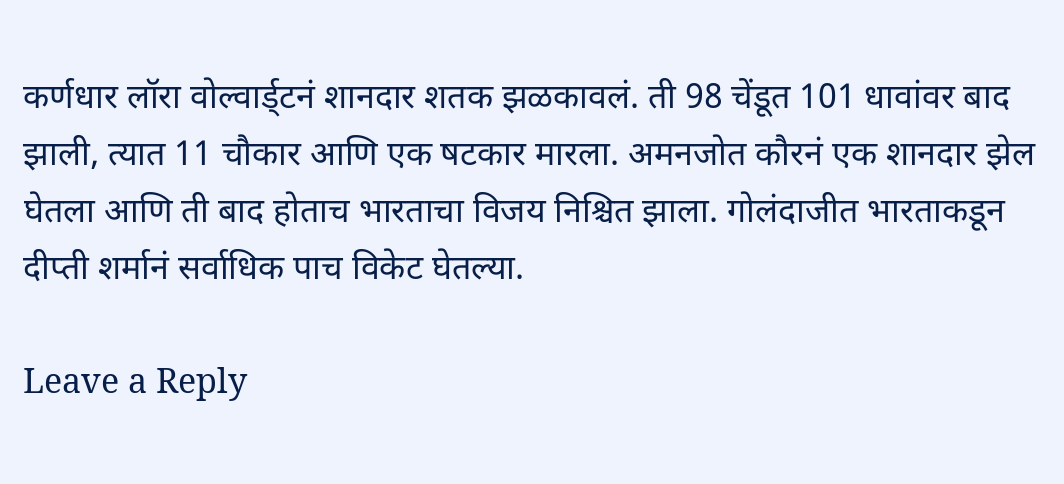कर्णधार लॉरा वोल्वार्ड्टनं शानदार शतक झळकावलं. ती 98 चेंडूत 101 धावांवर बाद झाली, त्यात 11 चौकार आणि एक षटकार मारला. अमनजोत कौरनं एक शानदार झेल घेतला आणि ती बाद होताच भारताचा विजय निश्चित झाला. गोलंदाजीत भारताकडून दीप्ती शर्मानं सर्वाधिक पाच विकेट घेतल्या.

Leave a Reply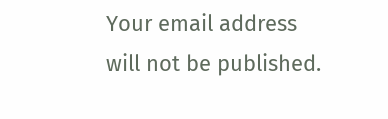Your email address will not be published.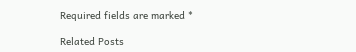Required fields are marked *

Related Posts